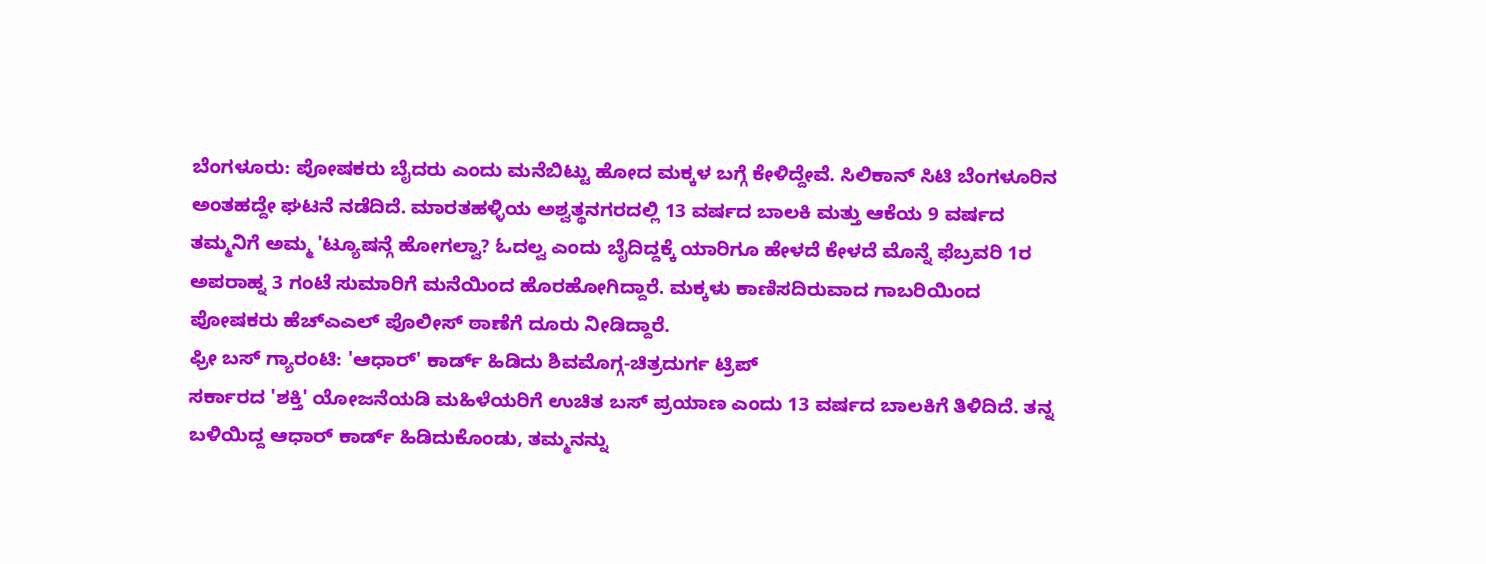ಬೆಂಗಳೂರು: ಪೋಷಕರು ಬೈದರು ಎಂದು ಮನೆಬಿಟ್ಟು ಹೋದ ಮಕ್ಕಳ ಬಗ್ಗೆ ಕೇಳಿದ್ದೇವೆ. ಸಿಲಿಕಾನ್ ಸಿಟಿ ಬೆಂಗಳೂರಿನ ಅಂತಹದ್ದೇ ಘಟನೆ ನಡೆದಿದೆ. ಮಾರತಹಳ್ಳಿಯ ಅಶ್ವತ್ಥನಗರದಲ್ಲಿ 13 ವರ್ಷದ ಬಾಲಕಿ ಮತ್ತು ಆಕೆಯ 9 ವರ್ಷದ ತಮ್ಮನಿಗೆ ಅಮ್ಮ 'ಟ್ಯೂಷನ್ಗೆ ಹೋಗಲ್ವಾ? ಓದಲ್ವ ಎಂದು ಬೈದಿದ್ದಕ್ಕೆ ಯಾರಿಗೂ ಹೇಳದೆ ಕೇಳದೆ ಮೊನ್ನೆ ಫೆಬ್ರವರಿ 1ರ ಅಪರಾಹ್ನ 3 ಗಂಟೆ ಸುಮಾರಿಗೆ ಮನೆಯಿಂದ ಹೊರಹೋಗಿದ್ದಾರೆ. ಮಕ್ಕಳು ಕಾಣಿಸದಿರುವಾದ ಗಾಬರಿಯಿಂದ ಪೋಷಕರು ಹೆಚ್ಎಎಲ್ ಪೊಲೀಸ್ ಠಾಣೆಗೆ ದೂರು ನೀಡಿದ್ದಾರೆ.
ಫ್ರೀ ಬಸ್ ಗ್ಯಾರಂಟಿ: 'ಆಧಾರ್' ಕಾರ್ಡ್ ಹಿಡಿದು ಶಿವಮೊಗ್ಗ-ಚಿತ್ರದುರ್ಗ ಟ್ರಿಪ್
ಸರ್ಕಾರದ 'ಶಕ್ತಿ' ಯೋಜನೆಯಡಿ ಮಹಿಳೆಯರಿಗೆ ಉಚಿತ ಬಸ್ ಪ್ರಯಾಣ ಎಂದು 13 ವರ್ಷದ ಬಾಲಕಿಗೆ ತಿಳಿದಿದೆ. ತನ್ನ ಬಳಿಯಿದ್ದ ಆಧಾರ್ ಕಾರ್ಡ್ ಹಿಡಿದುಕೊಂಡು, ತಮ್ಮನನ್ನು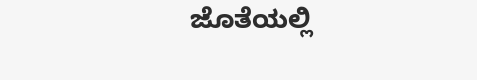ಜೊತೆಯಲ್ಲಿ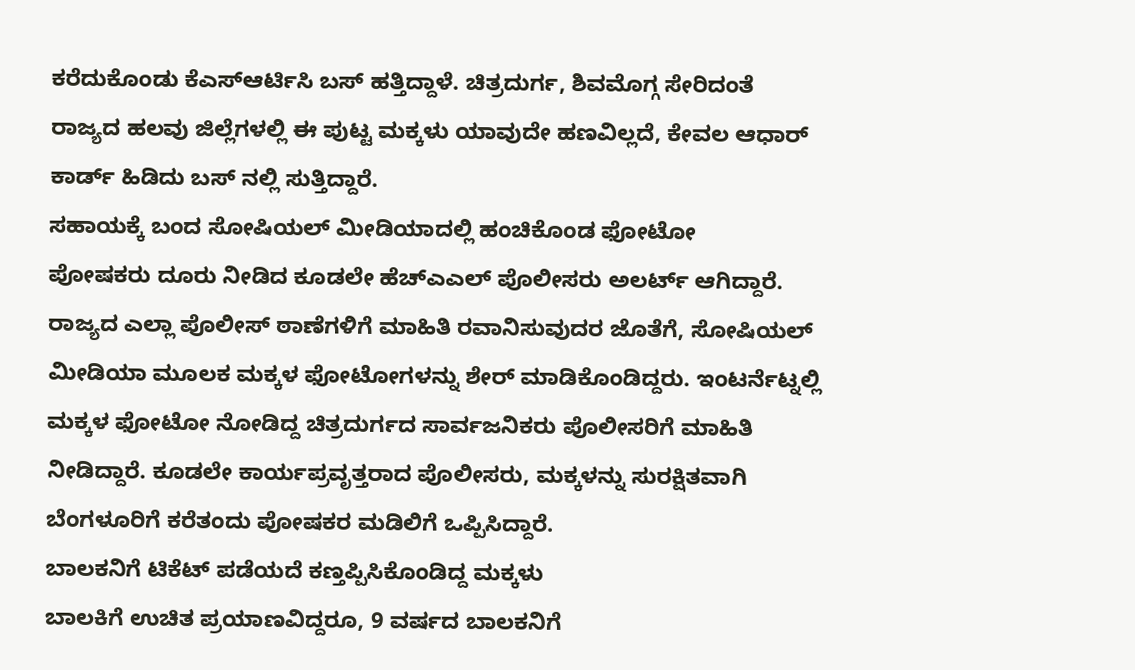ಕರೆದುಕೊಂಡು ಕೆಎಸ್ಆರ್ಟಿಸಿ ಬಸ್ ಹತ್ತಿದ್ದಾಳೆ. ಚಿತ್ರದುರ್ಗ, ಶಿವಮೊಗ್ಗ ಸೇರಿದಂತೆ ರಾಜ್ಯದ ಹಲವು ಜಿಲ್ಲೆಗಳಲ್ಲಿ ಈ ಪುಟ್ಟ ಮಕ್ಕಳು ಯಾವುದೇ ಹಣವಿಲ್ಲದೆ, ಕೇವಲ ಆಧಾರ್ ಕಾರ್ಡ್ ಹಿಡಿದು ಬಸ್ ನಲ್ಲಿ ಸುತ್ತಿದ್ದಾರೆ.
ಸಹಾಯಕ್ಕೆ ಬಂದ ಸೋಷಿಯಲ್ ಮೀಡಿಯಾದಲ್ಲಿ ಹಂಚಿಕೊಂಡ ಫೋಟೋ
ಪೋಷಕರು ದೂರು ನೀಡಿದ ಕೂಡಲೇ ಹೆಚ್ಎಎಲ್ ಪೊಲೀಸರು ಅಲರ್ಟ್ ಆಗಿದ್ದಾರೆ. ರಾಜ್ಯದ ಎಲ್ಲಾ ಪೊಲೀಸ್ ಠಾಣೆಗಳಿಗೆ ಮಾಹಿತಿ ರವಾನಿಸುವುದರ ಜೊತೆಗೆ, ಸೋಷಿಯಲ್ ಮೀಡಿಯಾ ಮೂಲಕ ಮಕ್ಕಳ ಫೋಟೋಗಳನ್ನು ಶೇರ್ ಮಾಡಿಕೊಂಡಿದ್ದರು. ಇಂಟರ್ನೆಟ್ನಲ್ಲಿ ಮಕ್ಕಳ ಫೋಟೋ ನೋಡಿದ್ದ ಚಿತ್ರದುರ್ಗದ ಸಾರ್ವಜನಿಕರು ಪೊಲೀಸರಿಗೆ ಮಾಹಿತಿ ನೀಡಿದ್ದಾರೆ. ಕೂಡಲೇ ಕಾರ್ಯಪ್ರವೃತ್ತರಾದ ಪೊಲೀಸರು, ಮಕ್ಕಳನ್ನು ಸುರಕ್ಷಿತವಾಗಿ ಬೆಂಗಳೂರಿಗೆ ಕರೆತಂದು ಪೋಷಕರ ಮಡಿಲಿಗೆ ಒಪ್ಪಿಸಿದ್ದಾರೆ.
ಬಾಲಕನಿಗೆ ಟಿಕೆಟ್ ಪಡೆಯದೆ ಕಣ್ತಪ್ಪಿಸಿಕೊಂಡಿದ್ದ ಮಕ್ಕಳು
ಬಾಲಕಿಗೆ ಉಚಿತ ಪ್ರಯಾಣವಿದ್ದರೂ, 9 ವರ್ಷದ ಬಾಲಕನಿಗೆ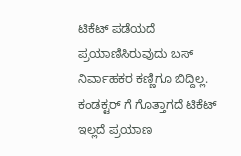ಟಿಕೆಟ್ ಪಡೆಯದೆ ಪ್ರಯಾಣಿಸಿರುವುದು ಬಸ್ ನಿರ್ವಾಹಕರ ಕಣ್ಣಿಗೂ ಬಿದ್ದಿಲ್ಲ. ಕಂಡಕ್ಟರ್ ಗೆ ಗೊತ್ತಾಗದೆ ಟಿಕೆಟ್ ಇಲ್ಲದೆ ಪ್ರಯಾಣ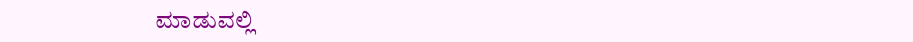ಮಾಡುವಲ್ಲಿ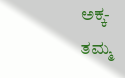ಅಕ್ಕ-ತಮ್ಮ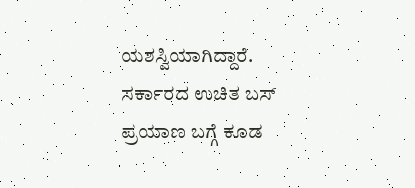ಯಶಸ್ವಿಯಾಗಿದ್ದಾರೆ. ಸರ್ಕಾರದ ಉಚಿತ ಬಸ್ ಪ್ರಯಾಣ ಬಗ್ಗೆ ಕೂಡ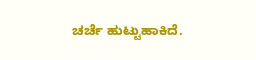ಚರ್ಚೆ ಹುಟ್ಟುಹಾಕಿದೆ.